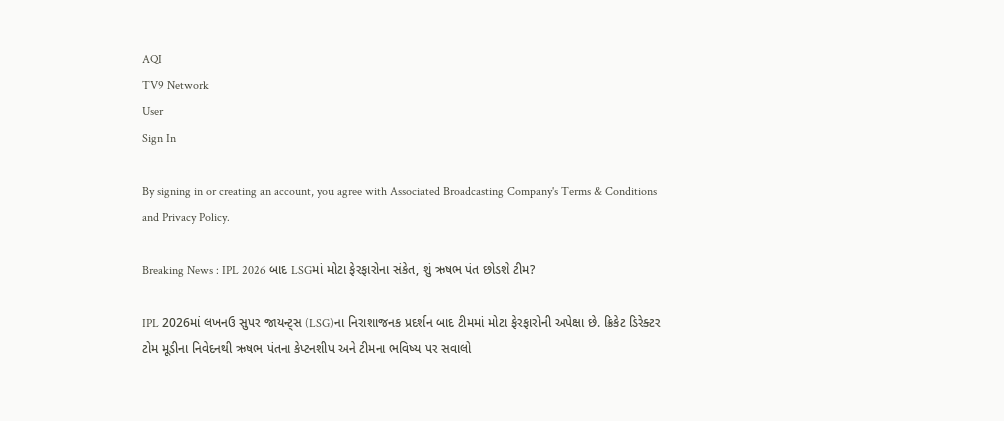AQI
TV9 Network
User
Sign In

By signing in or creating an account, you agree with Associated Broadcasting Company's Terms & Conditions and Privacy Policy.

Breaking News : IPL 2026 બાદ LSGમાં મોટા ફેરફારોના સંકેત, શું ઋષભ પંત છોડશે ટીમ?

IPL 2026માં લખનઉ સુપર જાયન્ટ્સ (LSG)ના નિરાશાજનક પ્રદર્શન બાદ ટીમમાં મોટા ફેરફારોની અપેક્ષા છે. ક્રિકેટ ડિરેક્ટર ટોમ મૂડીના નિવેદનથી ઋષભ પંતના કેપ્ટનશીપ અને ટીમના ભવિષ્ય પર સવાલો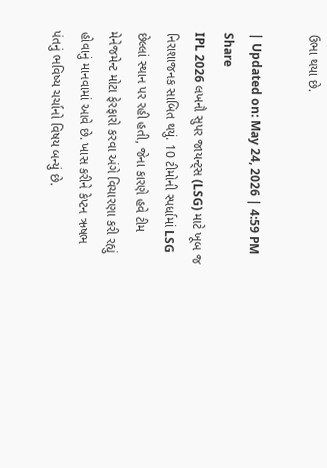ઉભા થયા છે.

| Updated on: May 24, 2026 | 4:59 PM
Share
IPL 2026 લખનૌ સુપર જાયન્ટ્સ (LSG) માટે ખૂબ જ નિરાશાજનક સાબિત થયું. 10 ટીમોની સ્પર્ધામાં LSG છેલ્લાં સ્થાન પર રહી હતી, જેના કારણે હવે ટીમ મેનેજમેન્ટ મોટા ફેરફારો કરવા અંગે વિચારણા કરી રહ્યું હોવાનું માનવામાં આવે છે. ખાસ કરીને કેપ્ટન ઋષભ પંતનું ભવિષ્ય ચર્ચાનો વિષય બન્યું છે.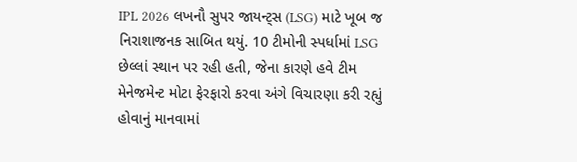IPL 2026 લખનૌ સુપર જાયન્ટ્સ (LSG) માટે ખૂબ જ નિરાશાજનક સાબિત થયું. 10 ટીમોની સ્પર્ધામાં LSG છેલ્લાં સ્થાન પર રહી હતી, જેના કારણે હવે ટીમ મેનેજમેન્ટ મોટા ફેરફારો કરવા અંગે વિચારણા કરી રહ્યું હોવાનું માનવામાં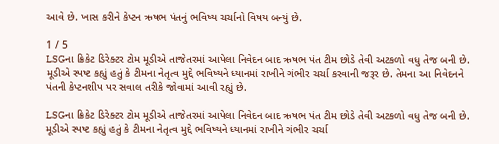આવે છે. ખાસ કરીને કેપ્ટન ઋષભ પંતનું ભવિષ્ય ચર્ચાનો વિષય બન્યું છે.

1 / 5
LSGના ક્રિકેટ ડિરેક્ટર ટોમ મૂડીએ તાજેતરમાં આપેલા નિવેદન બાદ ઋષભ પંત ટીમ છોડે તેવી અટકળો વધુ તેજ બની છે. મૂડીએ સ્પષ્ટ કહ્યું હતું કે ટીમના નેતૃત્વ મુદ્દે ભવિષ્યને ધ્યાનમાં રાખીને ગંભીર ચર્ચા કરવાની જરૂર છે. તેમના આ નિવેદનને પંતની કેપ્ટનશીપ પર સવાલ તરીકે જોવામાં આવી રહ્યું છે.

LSGના ક્રિકેટ ડિરેક્ટર ટોમ મૂડીએ તાજેતરમાં આપેલા નિવેદન બાદ ઋષભ પંત ટીમ છોડે તેવી અટકળો વધુ તેજ બની છે. મૂડીએ સ્પષ્ટ કહ્યું હતું કે ટીમના નેતૃત્વ મુદ્દે ભવિષ્યને ધ્યાનમાં રાખીને ગંભીર ચર્ચા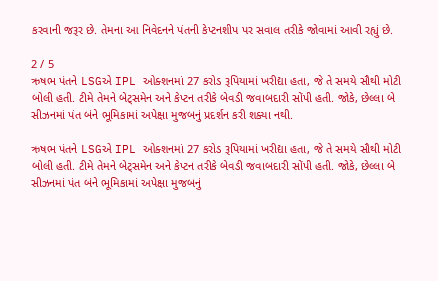કરવાની જરૂર છે. તેમના આ નિવેદનને પંતની કેપ્ટનશીપ પર સવાલ તરીકે જોવામાં આવી રહ્યું છે.

2 / 5
ઋષભ પંતને LSGએ IPL ઓક્શનમાં 27 કરોડ રૂપિયામાં ખરીદ્યા હતા, જે તે સમયે સૌથી મોટી બોલી હતી. ટીમે તેમને બેટ્સમેન અને કેપ્ટન તરીકે બેવડી જવાબદારી સોંપી હતી. જોકે, છેલ્લા બે સીઝનમાં પંત બંને ભૂમિકામાં અપેક્ષા મુજબનું પ્રદર્શન કરી શક્યા નથી.

ઋષભ પંતને LSGએ IPL ઓક્શનમાં 27 કરોડ રૂપિયામાં ખરીદ્યા હતા, જે તે સમયે સૌથી મોટી બોલી હતી. ટીમે તેમને બેટ્સમેન અને કેપ્ટન તરીકે બેવડી જવાબદારી સોંપી હતી. જોકે, છેલ્લા બે સીઝનમાં પંત બંને ભૂમિકામાં અપેક્ષા મુજબનું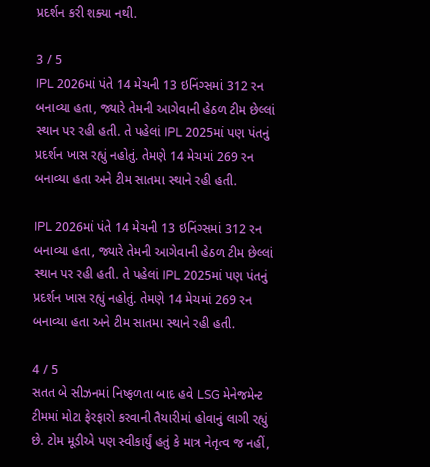પ્રદર્શન કરી શક્યા નથી.

3 / 5
IPL 2026માં પંતે 14 મેચની 13 ઇનિંગ્સમાં 312 રન બનાવ્યા હતા, જ્યારે તેમની આગેવાની હેઠળ ટીમ છેલ્લાં સ્થાન પર રહી હતી. તે પહેલાં IPL 2025માં પણ પંતનું પ્રદર્શન ખાસ રહ્યું નહોતું. તેમણે 14 મેચમાં 269 રન બનાવ્યા હતા અને ટીમ સાતમા સ્થાને રહી હતી.

IPL 2026માં પંતે 14 મેચની 13 ઇનિંગ્સમાં 312 રન બનાવ્યા હતા, જ્યારે તેમની આગેવાની હેઠળ ટીમ છેલ્લાં સ્થાન પર રહી હતી. તે પહેલાં IPL 2025માં પણ પંતનું પ્રદર્શન ખાસ રહ્યું નહોતું. તેમણે 14 મેચમાં 269 રન બનાવ્યા હતા અને ટીમ સાતમા સ્થાને રહી હતી.

4 / 5
સતત બે સીઝનમાં નિષ્ફળતા બાદ હવે LSG મેનેજમેન્ટ ટીમમાં મોટા ફેરફારો કરવાની તૈયારીમાં હોવાનું લાગી રહ્યું છે. ટોમ મૂડીએ પણ સ્વીકાર્યું હતું કે માત્ર નેતૃત્વ જ નહીં,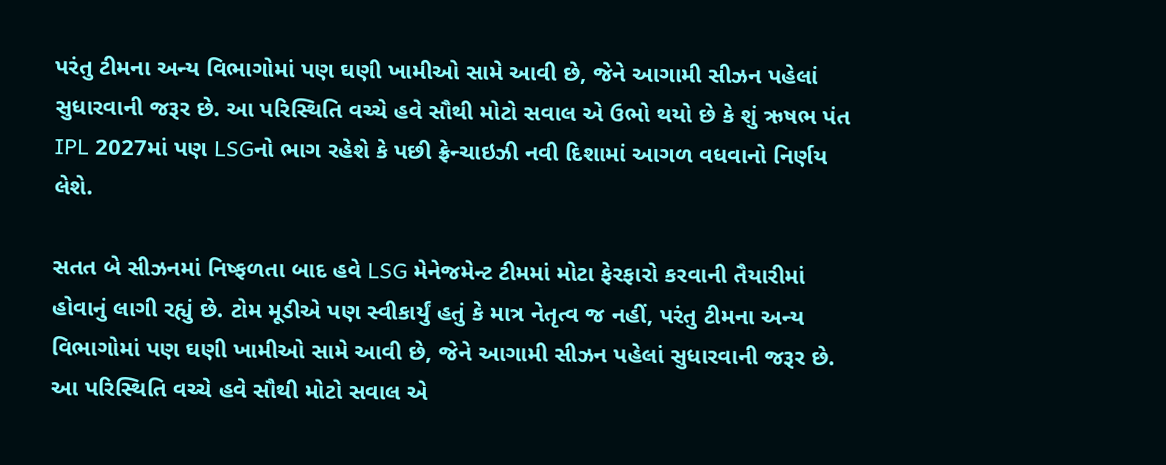પરંતુ ટીમના અન્ય વિભાગોમાં પણ ઘણી ખામીઓ સામે આવી છે, જેને આગામી સીઝન પહેલાં સુધારવાની જરૂર છે. આ પરિસ્થિતિ વચ્ચે હવે સૌથી મોટો સવાલ એ ઉભો થયો છે કે શું ઋષભ પંત IPL 2027માં પણ LSGનો ભાગ રહેશે કે પછી ફ્રેન્ચાઇઝી નવી દિશામાં આગળ વધવાનો નિર્ણય લેશે.

સતત બે સીઝનમાં નિષ્ફળતા બાદ હવે LSG મેનેજમેન્ટ ટીમમાં મોટા ફેરફારો કરવાની તૈયારીમાં હોવાનું લાગી રહ્યું છે. ટોમ મૂડીએ પણ સ્વીકાર્યું હતું કે માત્ર નેતૃત્વ જ નહીં, પરંતુ ટીમના અન્ય વિભાગોમાં પણ ઘણી ખામીઓ સામે આવી છે, જેને આગામી સીઝન પહેલાં સુધારવાની જરૂર છે. આ પરિસ્થિતિ વચ્ચે હવે સૌથી મોટો સવાલ એ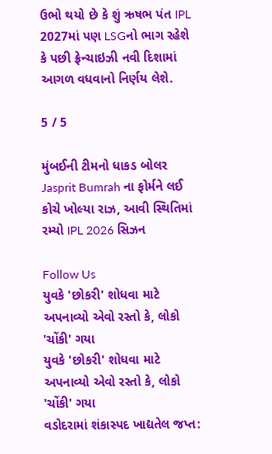ઉભો થયો છે કે શું ઋષભ પંત IPL 2027માં પણ LSGનો ભાગ રહેશે કે પછી ફ્રેન્ચાઇઝી નવી દિશામાં આગળ વધવાનો નિર્ણય લેશે.

5 / 5

મુંબઈની ટીમનો ધાકડ બોલર Jasprit Bumrah ના ફોર્મને લઈ કોચે ખોલ્યા રાઝ, આવી સ્થિતિમાં રમ્યો IPL 2026 સિઝન

Follow Us
યુવકે 'છોકરી' શોધવા માટે અપનાવ્યો એવો રસ્તો કે, લોકો 'ચોંકી' ગયા
યુવકે 'છોકરી' શોધવા માટે અપનાવ્યો એવો રસ્તો કે, લોકો 'ચોંકી' ગયા
વડોદરામાં શંકાસ્પદ ખાદ્યતેલ જપ્ત: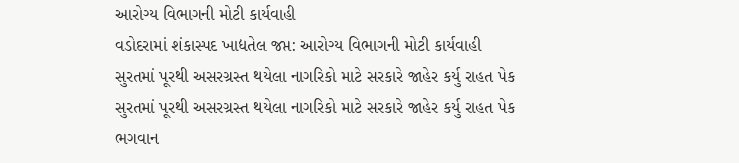આરોગ્ય વિભાગની મોટી કાર્યવાહી
વડોદરામાં શંકાસ્પદ ખાદ્યતેલ જપ્ત: આરોગ્ય વિભાગની મોટી કાર્યવાહી
સુરતમાં પૂરથી અસરગ્રસ્ત થયેલા નાગરિકો માટે સરકારે જાહેર કર્યુ રાહત પેક
સુરતમાં પૂરથી અસરગ્રસ્ત થયેલા નાગરિકો માટે સરકારે જાહેર કર્યુ રાહત પેક
ભગવાન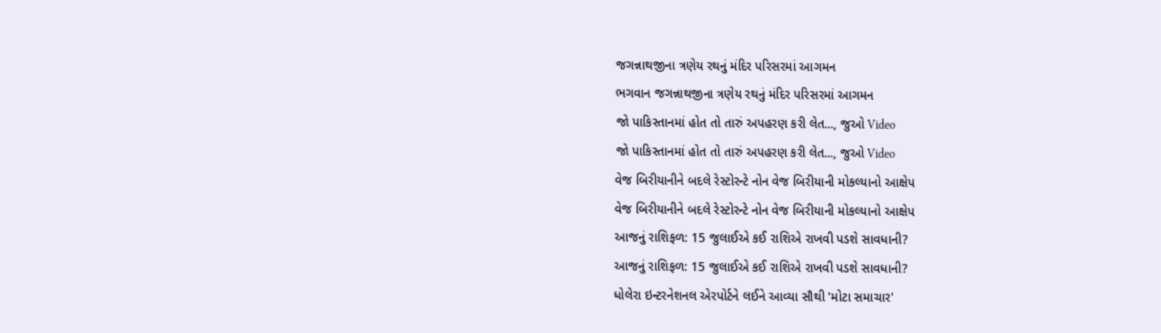જગન્નાથજીના ત્રણેય રથનું મંદિર પરિસરમાં આગમન
ભગવાન જગન્નાથજીના ત્રણેય રથનું મંદિર પરિસરમાં આગમન
જો પાકિસ્તાનમાં હોત તો તારું અપહરણ કરી લેત..., જુઓ Video
જો પાકિસ્તાનમાં હોત તો તારું અપહરણ કરી લેત..., જુઓ Video
વેજ બિરીયાનીને બદલે રેસ્ટોરન્ટે નોન વેજ બિરીયાની મોકલ્યાનો આક્ષેપ
વેજ બિરીયાનીને બદલે રેસ્ટોરન્ટે નોન વેજ બિરીયાની મોકલ્યાનો આક્ષેપ
આજનું રાશિફળ: 15 જુલાઈએ કઈ રાશિએ રાખવી પડશે સાવધાની?
આજનું રાશિફળ: 15 જુલાઈએ કઈ રાશિએ રાખવી પડશે સાવધાની?
ધોલેરા ઇન્ટરનેશનલ એરપોર્ટને લઈને આવ્યા સૌથી 'મોટા સમાચાર'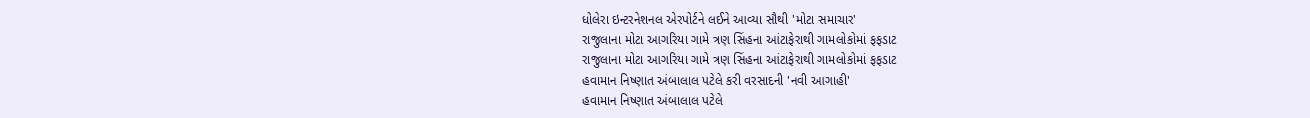ધોલેરા ઇન્ટરનેશનલ એરપોર્ટને લઈને આવ્યા સૌથી 'મોટા સમાચાર'
રાજુલાના મોટા આગરિયા ગામે ત્રણ સિંહના આંટાફેરાથી ગામલોકોમાં ફફડાટ
રાજુલાના મોટા આગરિયા ગામે ત્રણ સિંહના આંટાફેરાથી ગામલોકોમાં ફફડાટ
હવામાન નિષ્ણાત અંબાલાલ પટેલે કરી વરસાદની 'નવી આગાહી'
હવામાન નિષ્ણાત અંબાલાલ પટેલે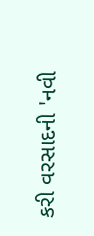કરી વરસાદની 'નવી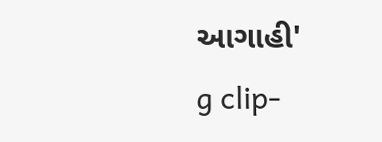આગાહી'
g clip-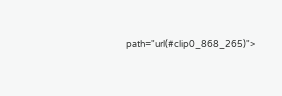path="url(#clip0_868_265)">